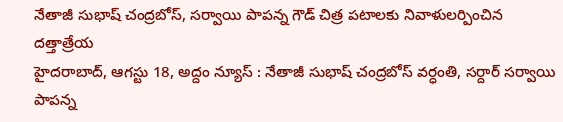నేతాజీ సుభాష్ చంద్రబోస్, సర్వాయి పాపన్న గౌడ్ చిత్ర పటాలకు నివాళులర్పించిన దత్తాత్రేయ
హైదరాబాద్, ఆగస్టు 18, అద్దం న్యూస్ : నేతాజీ సుభాష్ చంద్రబోస్ వర్ధంతి, సర్దార్ సర్వాయి పాపన్న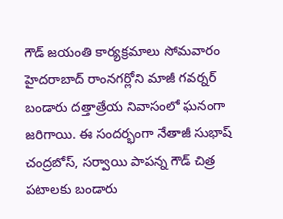గౌడ్ జయంతి కార్యక్రమాలు సోమవారం హైదరాబాద్ రాంనగర్లోని మాజీ గవర్నర్ బండారు దత్తాత్రేయ నివాసంలో ఘనంగా జరిగాయి. ఈ సందర్భంగా నేతాజీ సుభాష్ చంద్రబోస్, సర్వాయి పాపన్న గౌడ్ చిత్ర పటాలకు బండారు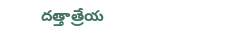దత్తాత్రేయ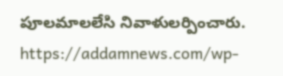పూలమాలలేసి నివాళులర్పించారు.
https://addamnews.com/wp-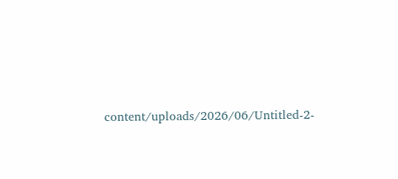content/uploads/2026/06/Untitled-2-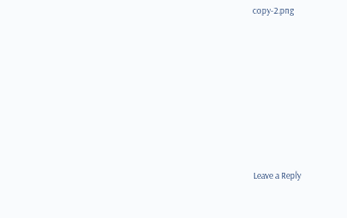copy-2.png











Leave a Reply